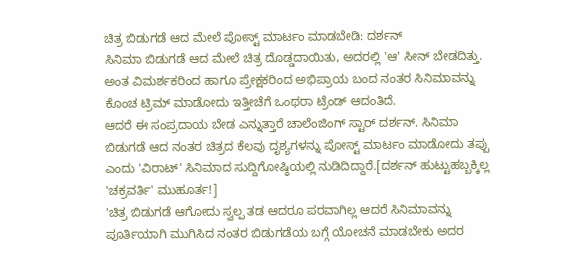ಚಿತ್ರ ಬಿಡುಗಡೆ ಆದ ಮೇಲೆ ಪೋಸ್ಟ್ ಮಾರ್ಟಂ ಮಾಡಬೇಡಿ: ದರ್ಶನ್
ಸಿನಿಮಾ ಬಿಡುಗಡೆ ಆದ ಮೇಲೆ ಚಿತ್ರ ದೊಡ್ಡದಾಯಿತು, ಅದರಲ್ಲಿ 'ಆ' ಸೀನ್ ಬೇಡದಿತ್ತು. ಅಂತ ವಿಮರ್ಶಕರಿಂದ ಹಾಗೂ ಪ್ರೇಕ್ಷಕರಿಂದ ಅಭಿಪ್ರಾಯ ಬಂದ ನಂತರ ಸಿನಿಮಾವನ್ನು ಕೊಂಚ ಟ್ರಿಮ್ ಮಾಡೋದು ಇತ್ತೀಚೆಗೆ ಒಂಥರಾ ಟ್ರೆಂಡ್ ಆದಂತಿದೆ.
ಆದರೆ ಈ ಸಂಪ್ರದಾಯ ಬೇಡ ಎನ್ನುತ್ತಾರೆ ಚಾಲೆಂಜಿಂಗ್ ಸ್ಟಾರ್ ದರ್ಶನ್. ಸಿನಿಮಾ ಬಿಡುಗಡೆ ಆದ ನಂತರ ಚಿತ್ರದ ಕೆಲವು ದೃಶ್ಯಗಳನ್ನು ಪೋಸ್ಟ್ ಮಾರ್ಟಂ ಮಾಡೋದು ತಪ್ಪು ಎಂದು 'ವಿರಾಟ್' ಸಿನಿಮಾದ ಸುದ್ದಿಗೋಷ್ಠಿಯಲ್ಲಿ ನುಡಿದಿದ್ದಾರೆ.[ದರ್ಶನ್ ಹುಟ್ಟುಹಬ್ಬಕ್ಕಿಲ್ಲ 'ಚಕ್ರವರ್ತಿ' ಮುಹೂರ್ತ!]
'ಚಿತ್ರ ಬಿಡುಗಡೆ ಆಗೋದು ಸ್ವಲ್ಪ ತಡ ಆದರೂ ಪರವಾಗಿಲ್ಲ ಆದರೆ ಸಿನಿಮಾವನ್ನು ಪೂರ್ತಿಯಾಗಿ ಮುಗಿಸಿದ ನಂತರ ಬಿಡುಗಡೆಯ ಬಗ್ಗೆ ಯೋಚನೆ ಮಾಡಬೇಕು ಅದರ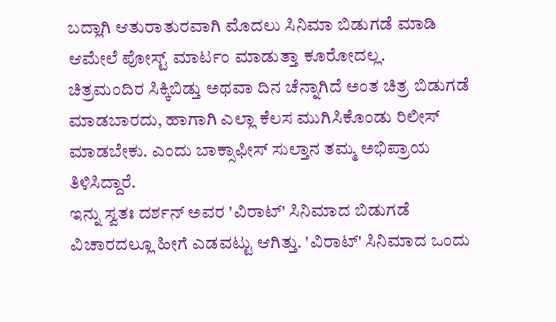ಬದ್ಲಾಗಿ ಆತುರಾತುರವಾಗಿ ಮೊದಲು ಸಿನಿಮಾ ಬಿಡುಗಡೆ ಮಾಡಿ ಆಮೇಲೆ ಪೋಸ್ಟ್ ಮಾರ್ಟಂ ಮಾಡುತ್ತಾ ಕೂರೋದಲ್ಲ.
ಚಿತ್ರಮಂದಿರ ಸಿಕ್ಕಿಬಿಡ್ತು ಅಥವಾ ದಿನ ಚೆನ್ನಾಗಿದೆ ಅಂತ ಚಿತ್ರ ಬಿಡುಗಡೆ ಮಾಡಬಾರದು, ಹಾಗಾಗಿ ಎಲ್ಲಾ ಕೆಲಸ ಮುಗಿಸಿಕೊಂಡು ರಿಲೀಸ್ ಮಾಡಬೇಕು. ಎಂದು ಬಾಕ್ಸಾಫೀಸ್ ಸುಲ್ತಾನ ತಮ್ಮ ಅಭಿಪ್ರಾಯ ತಿಳಿಸಿದ್ದಾರೆ.
ಇನ್ನು ಸ್ವತಃ ದರ್ಶನ್ ಅವರ 'ವಿರಾಟ್' ಸಿನಿಮಾದ ಬಿಡುಗಡೆ ವಿಚಾರದಲ್ಲೂ ಹೀಗೆ ಎಡವಟ್ಟು ಆಗಿತ್ತು. 'ವಿರಾಟ್' ಸಿನಿಮಾದ ಒಂದು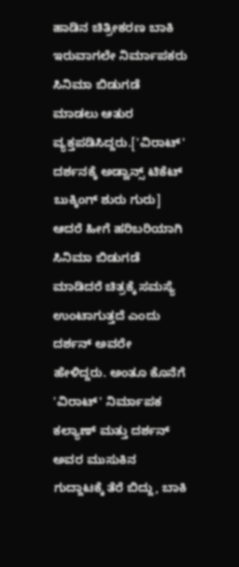ಹಾಡಿನ ಚಿತ್ರೀಕರಣ ಬಾಕಿ ಇರುವಾಗಲೇ ನಿರ್ಮಾಪಕರು ಸಿನಿಮಾ ಬಿಡುಗಡೆ ಮಾಡಲು ಆತುರ ವ್ಯಕ್ತಪಡಿಸಿದ್ದರು.['ವಿರಾಟ್' ದರ್ಶನಕ್ಕೆ ಅಡ್ವಾನ್ಸ್ ಟಿಕೆಟ್ ಬುಕ್ಕಿಂಗ್ ಶುರು ಗುರು]
ಆದರೆ ಹೀಗೆ ಹರಿಬರಿಯಾಗಿ ಸಿನಿಮಾ ಬಿಡುಗಡೆ ಮಾಡಿದರೆ ಚಿತ್ರಕ್ಕೆ ಸಮಸ್ಯೆ ಉಂಟಾಗುತ್ತದೆ ಎಂದು ದರ್ಶನ್ ಅವರೇ ಹೇಳಿದ್ದರು. ಅಂತೂ ಕೊನೆಗೆ 'ವಿರಾಟ್' ನಿರ್ಮಾಪಕ ಕಲ್ಯಾಣ್ ಮತ್ತು ದರ್ಶನ್ ಅವರ ಮುಸುಕಿನ ಗುದ್ದಾಟಕ್ಕೆ ತೆರೆ ಬಿದ್ದು, ಬಾಕಿ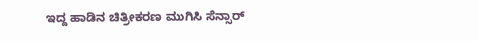ಇದ್ದ ಹಾಡಿನ ಚಿತ್ರೀಕರಣ ಮುಗಿಸಿ ಸೆನ್ಸಾರ್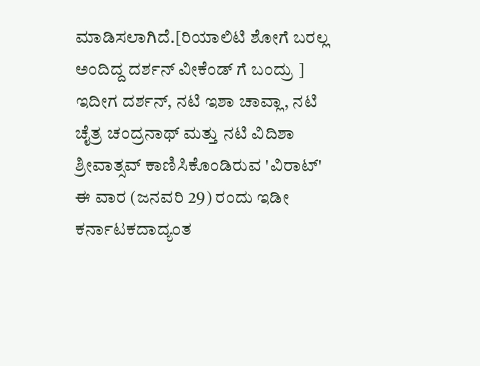ಮಾಡಿಸಲಾಗಿದೆ.[ರಿಯಾಲಿಟಿ ಶೋಗೆ ಬರಲ್ಲ ಅಂದಿದ್ದ ದರ್ಶನ್ ವೀಕೆಂಡ್ ಗೆ ಬಂದ್ರು ]
ಇದೀಗ ದರ್ಶನ್, ನಟಿ ಇಶಾ ಚಾವ್ಲಾ, ನಟಿ ಚೈತ್ರ ಚಂದ್ರನಾಥ್ ಮತ್ತು ನಟಿ ವಿದಿಶಾ ಶ್ರೀವಾತ್ಸವ್ ಕಾಣಿಸಿಕೊಂಡಿರುವ 'ವಿರಾಟ್' ಈ ವಾರ (ಜನವರಿ 29) ರಂದು ಇಡೀ ಕರ್ನಾಟಕದಾದ್ಯಂತ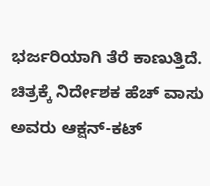ಭರ್ಜರಿಯಾಗಿ ತೆರೆ ಕಾಣುತ್ತಿದೆ. ಚಿತ್ರಕ್ಕೆ ನಿರ್ದೇಶಕ ಹೆಚ್ ವಾಸು ಅವರು ಆಕ್ಷನ್-ಕಟ್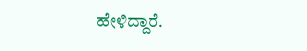ಹೇಳಿದ್ದಾರೆ.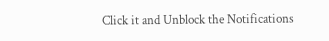Click it and Unblock the Notifications